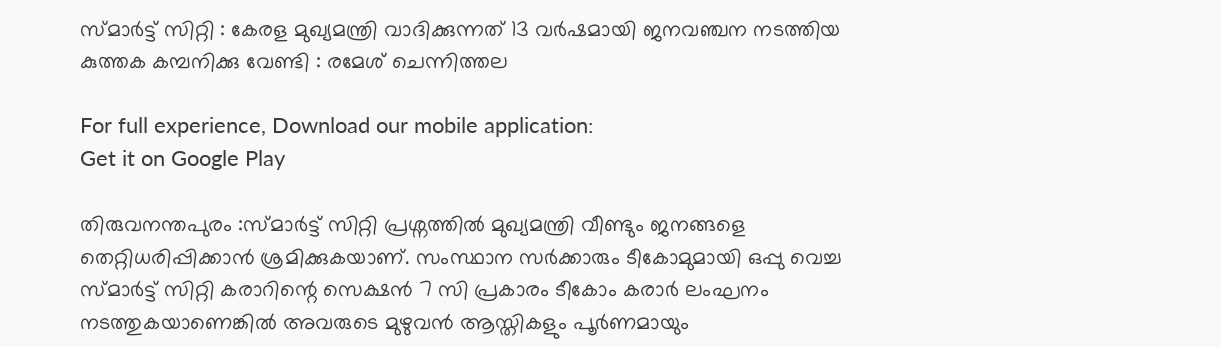സ്മാർട്ട് സിറ്റി : കേരള മുഖ്യമന്ത്രി വാദിക്കുന്നത് 13 വർഷമായി ജനവഞ്ചന നടത്തിയ കുത്തക കമ്പനിക്കു വേണ്ടി : രമേശ് ചെന്നിത്തല

For full experience, Download our mobile application:
Get it on Google Play

തിരുവനന്തപുരം :സ്മാര്‍ട്ട് സിറ്റി പ്രശ്നത്തില്‍ മുഖ്യമന്ത്രി വീണ്ടും ജനങ്ങളെ തെറ്റിധരിപ്പിക്കാന്‍ ശ്രമിക്കുകയാണ്. സംസ്ഥാന സര്‍ക്കാരും ടീകോമുമായി ഒപ്പു വെച്ച സ്മാര്‍ട്ട് സിറ്റി കരാറിന്റെ സെക്ഷന്‍ 7 സി പ്രകാരം ടീകോം കരാര്‍ ലംഘനം നടത്തുകയാണെങ്കില്‍ അവരുടെ മുഴുവന്‍ ആസ്തികളും പൂര്‍ണമായും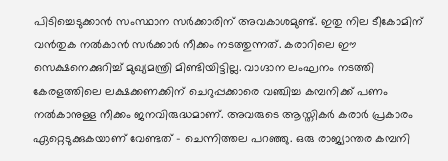പിടിച്ചെടുക്കാന്‍ സംസ്ഥാന സര്‍ക്കാരിന് അവകാശമുണ്ട്. ഇതു നില ടീകോമിന് വന്‍തുക നല്‍കാന്‍ സര്‍ക്കാര്‍ നീക്കം നടത്തുന്നത്. കരാറിലെ ഈ സെക്ഷനെക്കുറിച്ച് മുഖ്യമന്ത്രി മിണ്ടിയിട്ടില്ല. വാഗ്ദാന ലംഘനം നടത്തി കേരളത്തിലെ ലക്ഷക്കണക്കിന് ചെറുപ്പക്കാരെ വഞ്ചിച്ച കമ്പനിക്ക് പണം നല്‍കാനുള്ള നീക്കം ജനവിരുദ്ധമാണ്. അവരുടെ ആസ്തികര്‍ കരാര്‍ പ്രകാരം ഏറ്റെടുക്കുകയാണ് വേണ്ടത് – ചെന്നിത്തല പറഞ്ഞു. ഒരു രാജ്യാന്തര കമ്പനി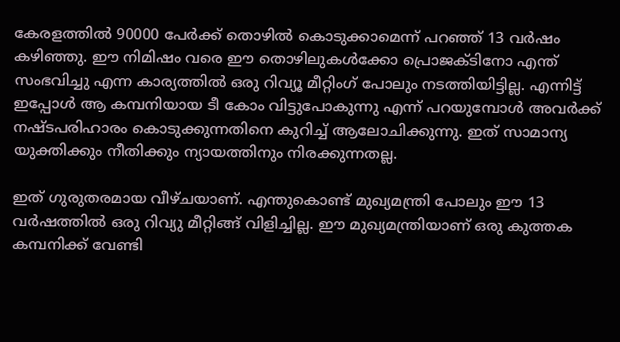കേരളത്തിൽ 90000 പേർക്ക് തൊഴിൽ കൊടുക്കാമെന്ന് പറഞ്ഞ് 13 വർഷം കഴിഞ്ഞു. ഈ നിമിഷം വരെ ഈ തൊഴിലുകൾക്കോ പ്രൊജക്ടിനോ എന്ത് സംഭവിച്ചു എന്ന കാര്യത്തിൽ ഒരു റിവ്യൂ മീറ്റിംഗ് പോലും നടത്തിയിട്ടില്ല. എന്നിട്ട് ഇപ്പോൾ ആ കമ്പനിയായ ടീ കോം വിട്ടുപോകുന്നു എന്ന് പറയുമ്പോൾ അവർക്ക് നഷ്ടപരിഹാരം കൊടുക്കുന്നതിനെ കുറിച്ച് ആലോചിക്കുന്നു. ഇത് സാമാന്യ യുക്തിക്കും നീതിക്കും ന്യായത്തിനും നിരക്കുന്നതല്ല.

ഇത് ഗുരുതരമായ വീഴ്ചയാണ്. എന്തുകൊണ്ട് മുഖ്യമന്ത്രി പോലും ഈ 13 വർഷത്തിൽ ഒരു റിവ്യു മീറ്റിങ്ങ് വിളിച്ചില്ല. ഈ മുഖ്യമന്ത്രിയാണ് ഒരു കുത്തക കമ്പനിക്ക് വേണ്ടി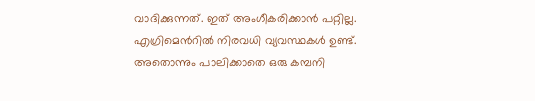വാദിക്കുന്നത്. ഇത് അംഗീകരിക്കാൻ പറ്റില്ല. എഗ്രിമെൻറിൽ നിരവധി വ്യവസ്ഥകൾ ഉണ്ട്. അതൊന്നും പാലിക്കാതെ ഒരു കമ്പനി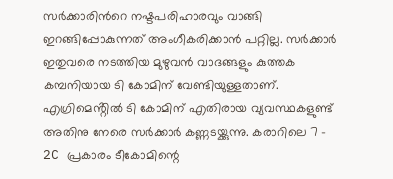സർക്കാരിൻറെ നഷ്ടപരിഹാരവും വാങ്ങി ഇറങ്ങിപ്പോകുന്നത് അംഗീകരിക്കാൻ പറ്റില്ല. സർക്കാർ ഇതുവരെ നടത്തിയ മുഴുവൻ വാദങ്ങളും കുത്തക കമ്പനിയായ ടി കോമിന് വേണ്ടിയുള്ളതാണ്. എഗ്രിമെൻ്റിൽ ടി കോമിന് എതിരായ വ്യവസ്ഥകളുണ്ട് അതിനു നേരെ സർക്കാർ കണ്ണടയ്ക്കുന്നു. കരാറിലെ 7 – 2C പ്രകാരം ടീകോമിന്റെ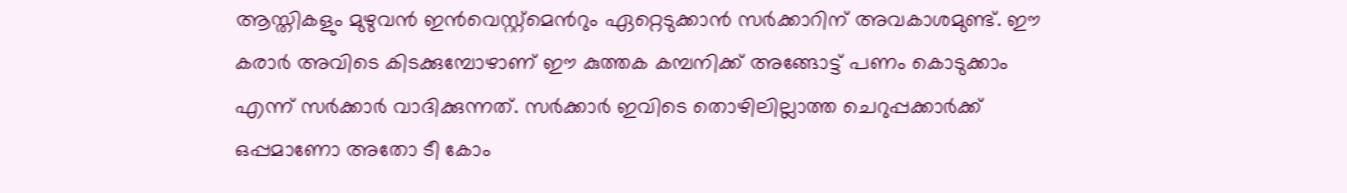ആസ്തികളും മുഴുവൻ ഇൻവെസ്റ്റ്മെൻറും ഏറ്റെടുക്കാൻ സർക്കാറിന് അവകാശമുണ്ട്. ഈ കരാർ അവിടെ കിടക്കുമ്പോഴാണ് ഈ കുത്തക കമ്പനിക്ക് അങ്ങോട്ട് പണം കൊടുക്കാം എന്ന് സർക്കാർ വാദിക്കുന്നത്. സർക്കാർ ഇവിടെ തൊഴിലില്ലാത്ത ചെറുപ്പക്കാർക്ക് ഒപ്പമാണോ അതോ ടീ കോം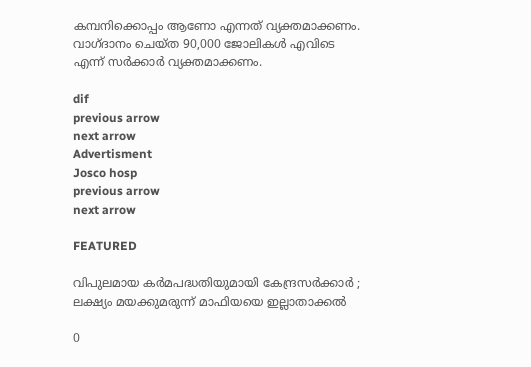കമ്പനിക്കൊപ്പം ആണോ എന്നത് വ്യക്തമാക്കണം. വാഗ്ദാനം ചെയ്ത 90,000 ജോലികൾ എവിടെ എന്ന് സർക്കാർ വ്യക്തമാക്കണം.

dif
previous arrow
next arrow
Advertisment
Josco hosp
previous arrow
next arrow

FEATURED

വിപുലമായ കർമപദ്ധതിയുമായി കേന്ദ്രസർക്കാർ ; ലക്ഷ്യം മയക്കുമരുന്ന് മാഫിയയെ ഇല്ലാതാക്കൽ

0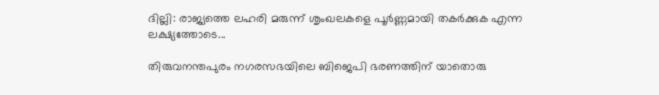ദില്ലി: രാജ്യത്തെ ലഹരി മരുന്ന് ശൃംഖലകളെ പൂർണ്ണമായി തകർക്കുക എന്ന ലക്ഷ്യത്തോടെ...

തിരുവനന്തപുരം നഗരസഭയിലെ ബിജെപി ഭരണത്തിന് യാതൊരു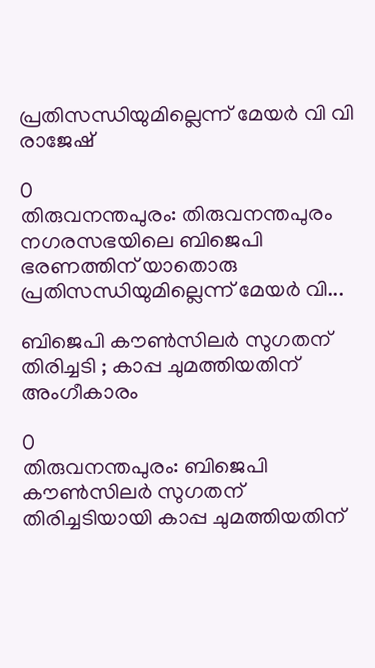പ്രതിസന്ധിയുമില്ലെന്ന് മേയർ വി വി രാജേഷ്

0
തിരുവനന്തപുരം: തിരുവനന്തപുരം നഗരസഭയിലെ ബിജെപി ഭരണത്തിന് യാതൊരു പ്രതിസന്ധിയുമില്ലെന്ന് മേയർ വി...

ബിജെപി കൗണ്‍സിലര്‍ സുഗതന് തിരിച്ചടി ; കാപ്പ ചുമത്തിയതിന് അംഗീകാരം

0
തിരുവനന്തപുരം: ബിജെപി കൗണ്‍സിലര്‍ സുഗതന് തിരിച്ചടിയായി കാപ്പ ചുമത്തിയതിന്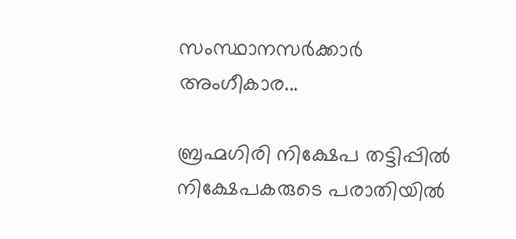സംസ്ഥാനസര്‍ക്കാര്‍ അംഗീകാര...

ബ്രഹ്മഗിരി നിക്ഷേപ തട്ടിപ്പില്‍ നിക്ഷേപകരുടെ പരാതിയിൽ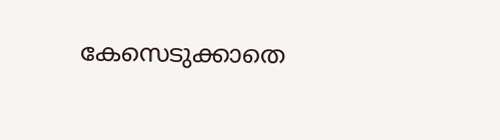കേസെടുക്കാതെ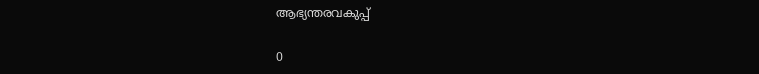ആഭ്യന്തരവകുപ്പ്

0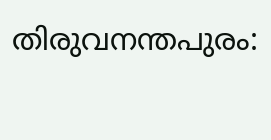തിരുവനന്തപുരം: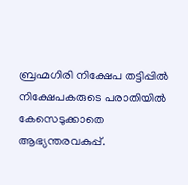ബ്രഹ്മഗിരി നിക്ഷേപ തട്ടിപ്പില്‍ നിക്ഷേപകരുടെ പരാതിയിൽ കേസെടുക്കാതെ ആഭ്യന്തരവകുപ്പ്.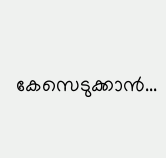കേസെടുക്കാന്‍...